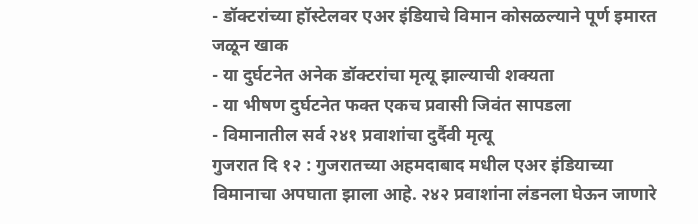- डॉक्टरांच्या हॉस्टेलवर एअर इंडियाचे विमान कोसळल्याने पूर्ण इमारत जळून खाक
- या दुर्घटनेत अनेक डॉक्टरांचा मृत्यू झाल्याची शक्यता
- या भीषण दुर्घटनेत फक्त एकच प्रवासी जिवंत सापडला
- विमानातील सर्व २४१ प्रवाशांचा दुर्दैवी मृत्यू
गुजरात दि १२ : गुजरातच्या अहमदाबाद मधील एअर इंडियाच्या विमानाचा अपघाता झाला आहे. २४२ प्रवाशांना लंडनला घेऊन जाणारे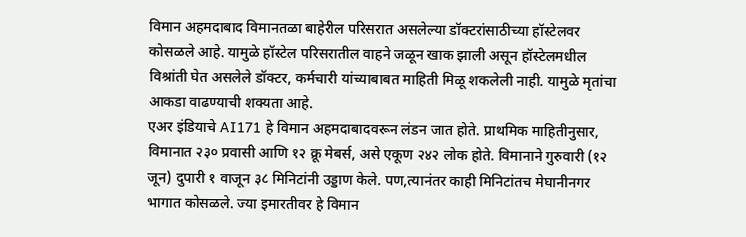विमान अहमदाबाद विमानतळा बाहेरील परिसरात असलेल्या डॉक्टरांसाठीच्या हॉस्टेलवर कोसळले आहे. यामुळे हॉस्टेल परिसरातील वाहने जळून खाक झाली असून हॉस्टेलमधील विश्रांती घेत असलेले डॉक्टर, कर्मचारी यांच्याबाबत माहिती मिळू शकलेली नाही. यामुळे मृतांचा आकडा वाढण्याची शक्यता आहे.
एअर इंडियाचे AI171 हे विमान अहमदाबादवरून लंडन जात होते. प्राथमिक माहितीनुसार, विमानात २३० प्रवासी आणि १२ क्रू मेबर्स, असे एकूण २४२ लोक होते. विमानाने गुरुवारी (१२ जून) दुपारी १ वाजून ३८ मिनिटांनी उड्डाण केले. पण,त्यानंतर काही मिनिटांतच मेघानीनगर भागात कोसळले. ज्या इमारतीवर हे विमान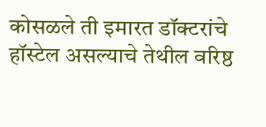कोसळले ती इमारत डॉक्टरांचे हॉस्टेल असल्याचे तेथील वरिष्ठ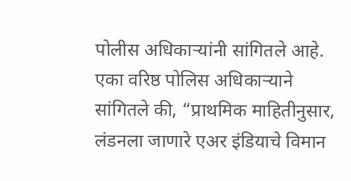पोलीस अधिकाऱ्यांनी सांगितले आहे.
एका वरिष्ठ पोलिस अधिकाऱ्याने सांगितले की, “प्राथमिक माहितीनुसार, लंडनला जाणारे एअर इंडियाचे विमान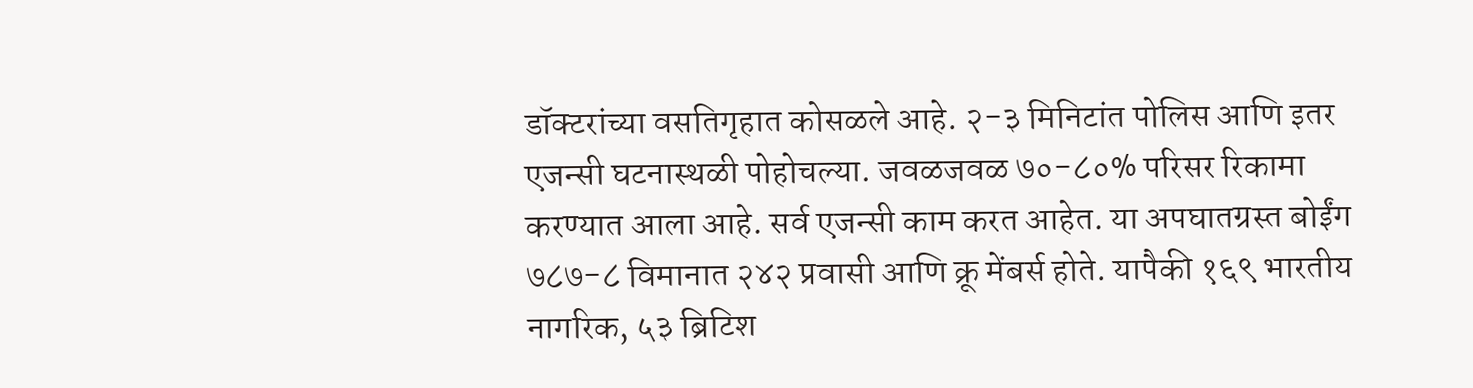डॉक्टरांच्या वसतिगृहात कोसळले आहे. २-३ मिनिटांत पोलिस आणि इतर एजन्सी घटनास्थळी पोहोचल्या. जवळजवळ ७०-८०% परिसर रिकामा करण्यात आला आहे. सर्व एजन्सी काम करत आहेत. या अपघातग्रस्त बोईंग ७८७-८ विमानात २४२ प्रवासी आणि क्रू मेंबर्स होते. यापैकी १६९ भारतीय नागरिक, ५३ ब्रिटिश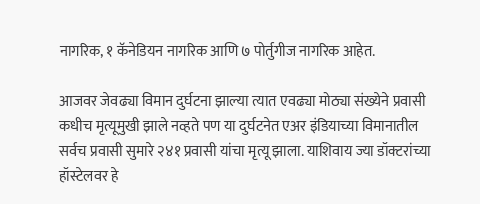नागरिक, १ कॅनेडियन नागरिक आणि ७ पोर्तुगीज नागरिक आहेत.

आजवर जेवढ्या विमान दुर्घटना झाल्या त्यात एवढ्या मोठ्या संख्येने प्रवासी कधीच मृत्यूमुखी झाले नव्हते पण या दुर्घटनेत एअर इंडियाच्या विमानातील सर्वच प्रवासी सुमारे २४१ प्रवासी यांचा मृत्यू झाला. याशिवाय ज्या डॉक्टरांच्या हॉस्टेलवर हे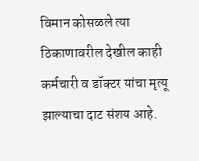विमान कोसळले त्या ठिकाणावरील देखील काही कर्मचारी व डॉक्टर यांचा मृत्यू झाल्याचा दाट संशय आहे.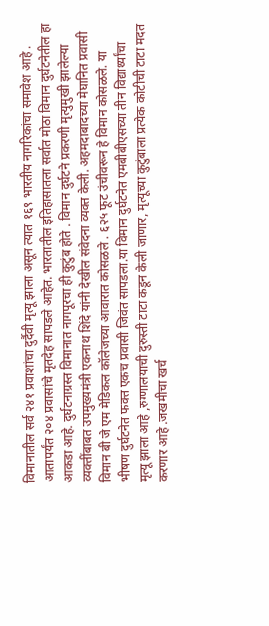विमानातील सर्व २४१ प्रवाशांचा दुर्दैवी मृत्यू झाला असून त्यात १६९ भारतीय नागरिकांचा समावेश आहे . आतापर्यंत २०४ प्रवासांचे मृतदेह सापडले आहेत. भारतातील इतिहासातला सर्वात मोठा विमान दुर्घटनेतील हा आकडा आहे. दुर्घटनाग्रस्त विमानात नागपूरचा ही कुटुंब होते . विमान दुर्घटने प्रकरणी मृत्युमुखी झालेल्या व्यक्तींबाबत उपमुख्यमंत्री एकनाथ शिंदे यांनी देखील संवेदना व्यक्त केली. अहमदाबादच्या मेघानित प्रवासी विमान बी जे एम मेडिकल कॉलेजच्या आवारात कोसळले . ६२५ फूट उंचीवरून हे विमान कोसळले. या भीषण दुर्घटनेत फक्त एकच प्रवासी जिवंत सापडला.या विमान दुर्घटनेत एमबीबीएसच्या तीन विद्यार्थ्यांचा मृत्यू झाला आहे ,रुग्णालयाची दुरुस्ती टाटा कडून केली जाणार, मृत्यूच्या कुटुंबाला प्रत्येक कोटीची टाटा मदत करणार आहे .जखमीचा खर्च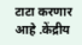टाटा करणार आहे .केंद्रीय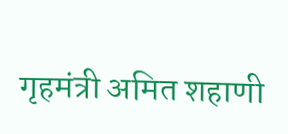गृहमंत्री अमित शहाणी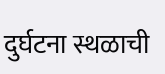दुर्घटना स्थळाची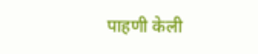पाहणी केली